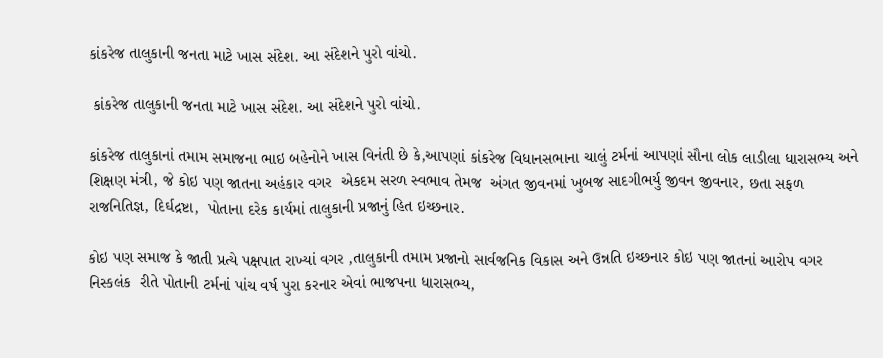કાંકરેજ તાલુકાની જનતા માટે ખાસ સંદેશ. આ સંદેશને પુરો વાંચો.

 કાંકરેજ તાલુકાની જનતા માટે ખાસ સંદેશ. આ સંદેશને પુરો વાંચો.

કાંકરેજ તાલુકાનાં તમામ સમાજના ભાઇ બહેનોને ખાસ વિનંતી છે કે,આપણાં કાંકરેજ વિધાનસભાના ચાલું ટર્મનાં આપણાં સૌના લોક લાડીલા ધારાસભ્ય અને શિક્ષણ મંત્રી, જે કોઇ પણ જાતના અહંકાર વગર  એકદમ સરળ સ્વભાવ તેમજ  અંગત જીવનમાં ખુબજ સાદગીભર્યુ જીવન જીવનાર, છતા સફળ રાજનિતિજ્ઞ, દિર્ઘદ્રષ્ટા,  પોતાના દરેક કાર્યમાં તાલુકાની પ્રજાનું હિત ઇચ્છનાર.

કોઇ પણ સમાજ કે જાતી પ્રત્યે પક્ષપાત રાખ્યાં વગર ,તાલુકાની તમામ પ્રજાનો સાર્વજનિક વિકાસ અને ઉન્નતિ ઇચ્છનાર કોઇ પણ જાતનાં આરોપ વગર નિસ્કલંક  રીતે પોતાની ટર્મનાં પાંચ વર્ષ પુરા કરનાર એવાં ભાજપના ધારાસભ્ય,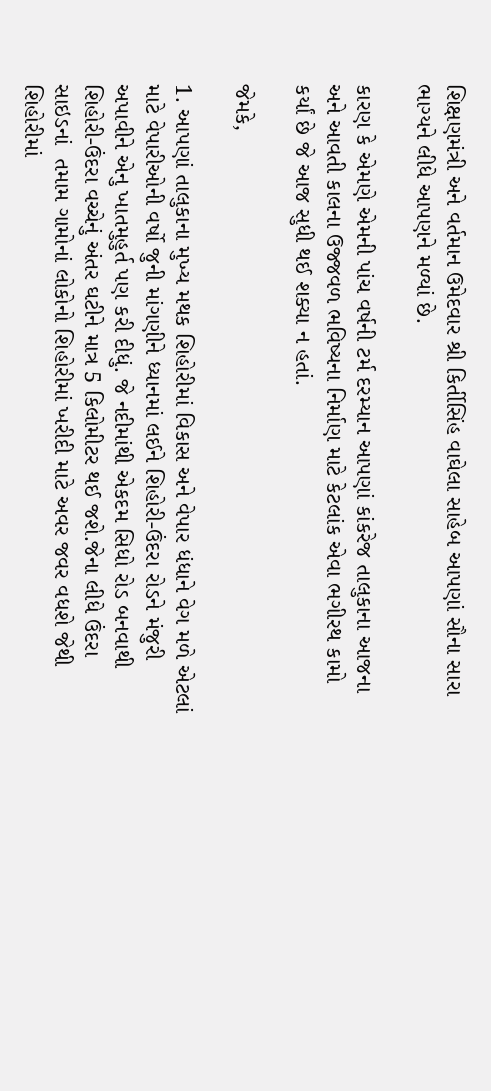શિક્ષણમંત્રી અને વર્તમાન ઉમેદવાર શ્રી કિર્તીસિંહ વાઘેલા સાહેબ આપણાં સૌના સારા ભાગ્યને લીધે આપણને મળ્યાં છે.

કારણ કે એમણે એમની પાંચ વર્ષની ટર્મ દરમ્યાન આપણાં કાંકરેજ તાલુકાના આજના અને આવતી કાલના ઉજ્જવળ ભવિષ્યના નિર્માણ માટે કેટલાંક એવા ભગીરથ કામો કર્યાં છે જે આજ સુધી થઈ શક્યા ન હતાં.

જેમકે,

1. આપણાં તાલુકાના મુખ્ય મથક શિહોરીમાં વિકાસ અને વેપાર ધંધાને વેગ મળે એટલાં માટે વેપારીઓની વર્ષો જુની માંગણીને ધ્યાનમાં લઈને શિહોરી-ઉંદરા રોડને મંજુરી અપાવીને એનુ ખાતમુહુર્ત પણ કરી દીધું. જે નદીમાંથી એકદમ સિધો રોડ બનવાથી શિહોરી-ઉંદરા વચ્ચેનું અંતર ઘટીને માત્ર 5 કિલોમીટર થઈ જશે.જેના લીધે ઉંદરા સાઇડનાં  તમામ ગામોનાં લોકોનો શિહોરીમાં ખરીદી માટે અવર જવર વધશે જેથી શિહોરીમાં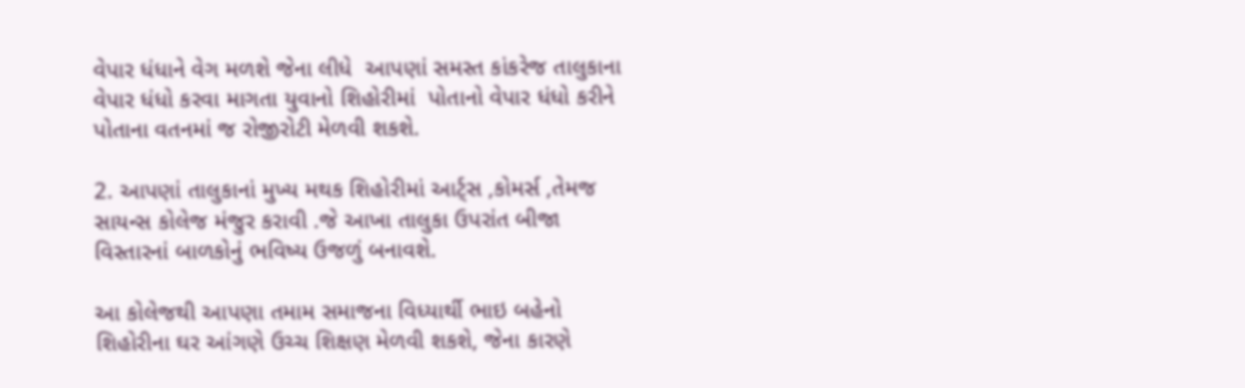વેપાર ધંધાને વેગ મળશે જેના લીધે  આપણાં સમસ્ત કાંકરેજ તાલુકાના વેપાર ધંધો કરવા માગતા યુવાનો શિહોરીમાં  પોતાનો વેપાર ધંધો કરીને પોતાના વતનમાં જ રોજીરોટી મેળવી શકશે.

2. આપણાં તાલુકાનાં મુખ્ય મથક શિહોરીમાં આર્ટ્સ ,કોમર્સ ,તેમજ સાયન્સ કોલેજ મંજુર કરાવી .જે આખા તાલુકા ઉપરાંત બીજા વિસ્તારનાં બાળકોનું ભવિષ્ય ઉજળું બનાવશે.

આ કોલેજથી આપણા તમામ સમાજના વિધ્યાર્થી ભાઇ બહેનો શિહોરીના ઘર આંગણે ઉચ્ચ શિક્ષણ મેળવી શકશે, જેના કારણે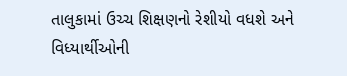તાલુકામાં ઉચ્ચ શિક્ષણનો રેશીયો વધશે અને વિધ્યાર્થીઓની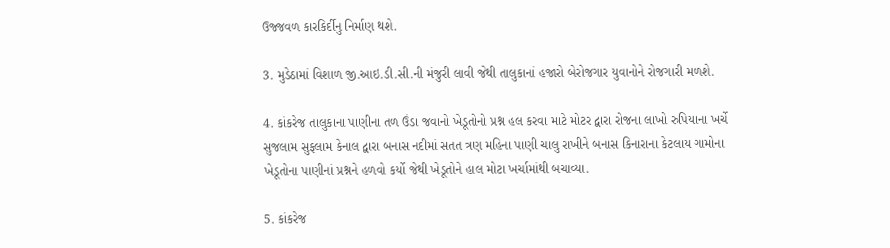ઉજ્જવળ કારકિર્દીનુ નિર્માણ થશે.

3. મુડેઠામાં વિશાળ જી.આઇ.ડી.સી.ની મંજુરી લાવી જેથી તાલુકાનાં હજારો બેરોજગાર યુવાનોને રોજગારી મળશે.

4. કાંકરેજ તાલુકાના પાણીના તળ ઉંડા જવાનો ખેડૂતોનો પ્રશ્ન હલ કરવા માટે મોટર દ્વારા રોજના લાખો રુપિયાના ખર્ચે સુજલામ સુફલામ કેનાલ દ્વારા બનાસ નદીમાં સતત ત્રણ મહિના પાણી ચાલુ રાખીને બનાસ કિનારાના કેટલાય ગામોના ખેડૂતોના પાણીનાં પ્રશ્નને હળવો કર્યો જેથી ખેડૂતોને હાલ મોટા ખર્ચામાંથી બચાવ્યા.

5. કાંકરેજ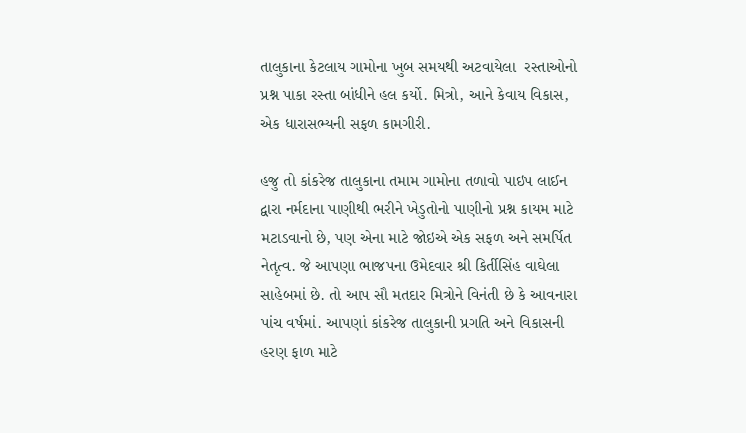તાલુકાના કેટલાય ગામોના ખુબ સમયથી અટવાયેલા  રસ્તાઓનો પ્રશ્ન પાકા રસ્તા બાંધીને હલ કર્યો. મિત્રો, આને કેવાય વિકાસ, એક ધારાસભ્યની સફળ કામગીરી.

હજુ તો કાંકરેજ તાલુકાના તમામ ગામોના તળાવો પાઇપ લાઈન દ્વારા નર્મદાના પાણીથી ભરીને ખેડુતોનો પાણીનો પ્રશ્ન કાયમ માટે મટાડવાનો છે, પણ એના માટે જોઇએ એક સફળ અને સમર્પિત નેતૃત્વ. જે આપણા ભાજપના ઉમેદવાર શ્રી કિર્તીસિંહ વાઘેલા સાહેબમાં છે. તો આપ સૌ મતદાર મિત્રોને વિનંતી છે કે આવનારા પાંચ વર્ષમાં. આપણાં કાંકરેજ તાલુકાની પ્રગતિ અને વિકાસની હરણ ફાળ માટે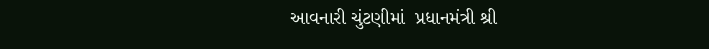આવનારી ચુંટણીમાં  પ્રધાનમંત્રી શ્રી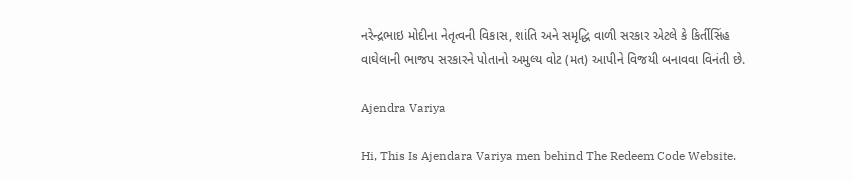નરેન્દ્રભાઇ મોદીના નેતૃત્વની વિકાસ, શાંતિ અને સમૃદ્ધિ વાળી સરકાર એટલે કે કિર્તીસિંહ વાઘેલાની ભાજપ સરકારને પોતાનો અમુલ્ય વોટ (મત) આપીને વિજયી બનાવવા વિનંતી છે.

Ajendra Variya

Hi, This Is Ajendara Variya men behind The Redeem Code Website.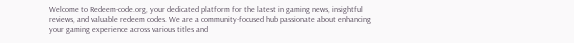Welcome to Redeem-code.org, your dedicated platform for the latest in gaming news, insightful reviews, and valuable redeem codes. We are a community-focused hub passionate about enhancing your gaming experience across various titles and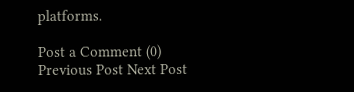platforms.

Post a Comment (0)
Previous Post Next Post